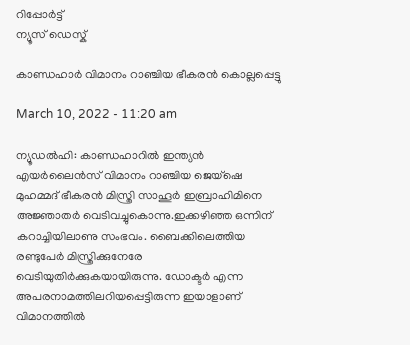റിപ്പോര്‍ട്ട്
ന്യൂസ് ഡെസ്ക്

കാണ്ഡഹാര്‍ വിമാനം റാഞ്ചിയ ഭീകരന്‍ കൊല്ലപ്പെട്ടു

March 10, 2022 - 11:20 am

ന്യൂഡല്‍ഹി: കാണ്ഡഹാറില്‍ ഇന്ത്യന്‍ എയർലൈൻസ് വിമാനം റാഞ്ചിയ ജെയ്ഷെ മുഹമ്മദ് ഭീകരന്‍ മിസ്ത്രി സാഹൂര്‍ ഇബ്രാഹിമിനെ അജ്ഞാതര്‍ വെടിവച്ചുകൊന്നു.ഇക്കഴിഞ്ഞ ഒന്നിന് കറാച്ചിയിലാണു സംഭവം. ബൈക്കിലെത്തിയ രണ്ടുപേര്‍ മിസ്ത്രിക്കുനേരേ വെടിയുതിര്‍ക്കുകയായിരുന്നു. ഡോക്ടര്‍ എന്ന അപരനാമത്തിലറിയപ്പെട്ടിരുന്ന ഇയാളാണ് വിമാനത്തില്‍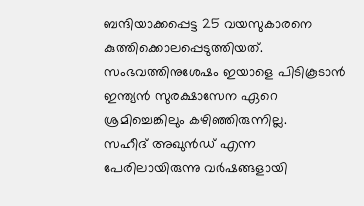ബന്ദിയാക്കപ്പെട്ട 25 വയസുകാരനെ കുത്തിക്കൊലപ്പെടുത്തിയത്. സംഭവത്തിനുശേഷം ഇയാളെ പിടികൂടാന്‍ ഇന്ത്യന്‍ സുരക്ഷാസേന ഏറെ ശ്രമിച്ചെങ്കിലും കഴിഞ്ഞിരുന്നില്ല.
സഹീദ് അഖുന്‍ഡ് എന്ന പേരിലായിരുന്നു വര്‍ഷങ്ങളായി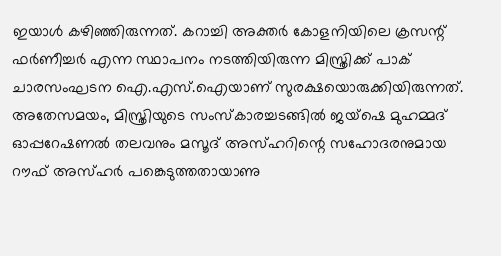ഇയാള്‍ കഴിഞ്ഞിരുന്നത്. കറാച്ചി അക്തര്‍ കോളനിയിലെ ക്രസന്റ് ഫര്‍ണീച്ചര്‍ എന്ന സ്ഥാപനം നടത്തിയിരുന്ന മിസ്ത്രിക്ക് പാക് ചാരസംഘടന ഐ.എസ്.ഐയാണ് സുരക്ഷയൊരുക്കിയിരുന്നത്. അതേസമയം, മിസ്ത്രിയുടെ സംസ്‌കാരച്ചടങ്ങില്‍ ജയ്ഷെ മുഹമ്മദ് ഓപ്പറേഷണല്‍ തലവനും മസൂദ് അസ്ഹറിന്റെ സഹോദരനുമായ റൗഫ് അസ്ഹര്‍ പങ്കെടുത്തതായാണു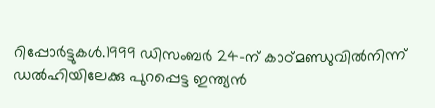റിപ്പോര്‍ട്ടുകള്‍.1999 ഡിസംബര്‍ 24-ന് കാഠ്മണ്ഡുവില്‍നിന്ന് ഡല്‍ഹിയിലേക്കു പുറപ്പെട്ട ഇന്ത്യന്‍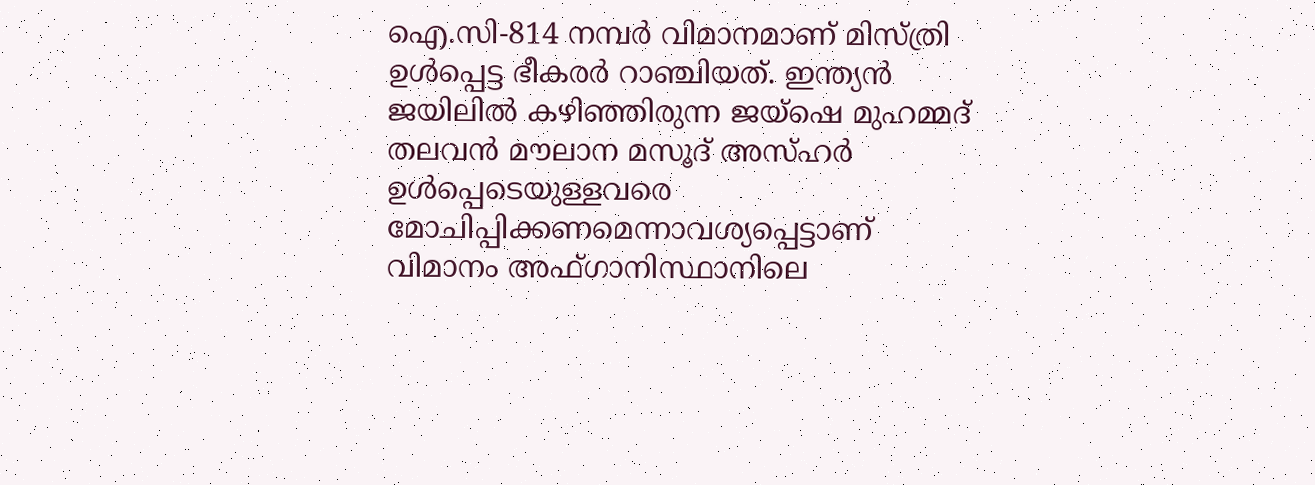ഐ.സി-814 നമ്പര്‍ വിമാനമാണ് മിസ്ത്രി ഉള്‍പ്പെട്ട ഭീകരര്‍ റാഞ്ചിയത്. ഇന്ത്യന്‍ ജയിലില്‍ കഴിഞ്ഞിരുന്ന ജയ്ഷെ മുഹമ്മദ് തലവന്‍ മൗലാന മസൂദ് അസ്ഹര്‍ ഉള്‍പ്പെടെയുള്ളവരെ മോചിപ്പിക്കണമെന്നാവശ്യപ്പെട്ടാണ് വിമാനം അഫ്ഗാനിസ്ഥാനിലെ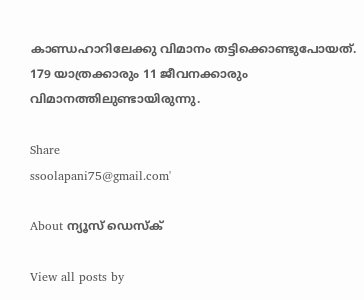കാണ്ഡഹാറിലേക്കു വിമാനം തട്ടിക്കൊണ്ടുപോയത്. 179 യാത്രക്കാരും 11 ജീവനക്കാരും വിമാനത്തിലുണ്ടായിരുന്നു.

Share
ssoolapani75@gmail.com'

About ന്യൂസ് ഡെസ്ക്

View all posts by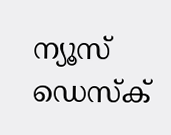ന്യൂസ് ഡെസ്ക്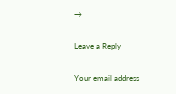→

Leave a Reply

Your email address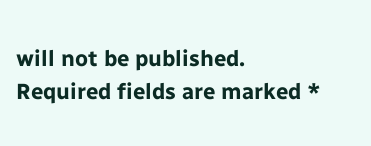will not be published. Required fields are marked *